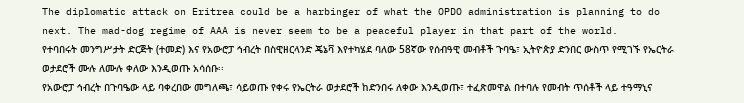The diplomatic attack on Eritrea could be a harbinger of what the OPDO administration is planning to do next. The mad-dog regime of AAA is never seem to be a peaceful player in that part of the world.
የተባበሩት መንግሥታት ድርጅት (ተመድ) እና የአውሮፓ ኅብረት በስዊዘርላንድ ጄኔቫ እየተካሄደ ባለው 58ኛው የሰብዓዊ መብቶች ጉባዔ፣ ኢትዮጵያ ድንበር ውስጥ የሚገኙ የኤርትራ ወታደሮች ሙሉ ለሙሉ ቀለው እንዲወጡ አሳሰቡ፡፡
የአውሮፓ ኅብረት በጉባዔው ላይ ባቀረበው መግለጫ፣ ሳይወጡ የቀሩ የኤርትራ ወታደሮች ከድንበሩ ለቀው እንዲወጡ፣ ተፈጽመዋል በተባሉ የመብት ጥሰቶች ላይ ተዓማኒና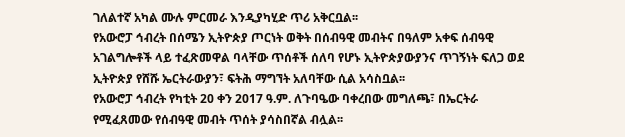ገለልተኛ አካል ሙሉ ምርመራ እንዲያካሂድ ጥሪ አቅርቧል፡፡
የአውሮፓ ኅብረት በሰሜን ኢትዮጵያ ጦርነት ወቅት በሰብዓዊ መብትና በዓለም አቀፍ ሰብዓዊ አገልግሎቶች ላይ ተፈጽመዋል ባላቸው ጥሰቶች ሰለባ የሆኑ ኢትዮጵያውያንና ጥገኝነት ፍለጋ ወደ ኢትዮጵያ የሸሹ ኤርትራውያን፣ ፍትሕ ማግኘት አለባቸው ሲል አሳስቧል፡፡
የአውሮፓ ኅብረት የካቲት 20 ቀን 2017 ዓ.ም. ለጉባዔው ባቀረበው መግለጫ፣ በኤርትራ የሚፈጸመው የሰብዓዊ መብት ጥሰት ያሳስበኛል ብሏል፡፡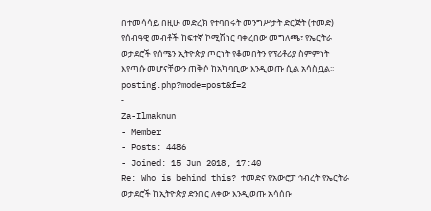በተመሳሳይ በዚሁ መድረክ የተባበሩት መንግሥታት ድርጅት (ተመድ) የሰብዓዊ መብቶች ከፍተኛ ኮሚሽነር ባቀረበው መግለጫ፣ የኤርትራ ወታደሮች የሰሜን ኢትዮጵያ ጦርነት የቆመበትን የፕሪቶሪያ ስምምነት እየጣሱ መሆናቸውን ጠቅሶ ከአካባቢው እንዲወጡ ሲል አሳስቧል፡፡
posting.php?mode=post&f=2
-
Za-Ilmaknun
- Member
- Posts: 4486
- Joined: 15 Jun 2018, 17:40
Re: Who is behind this? ተመድና የአውሮፓ ኅብረት የኤርትራ ወታደሮች ከኢትዮጵያ ድንበር ለቀው እንዲወጡ አሳሰቡ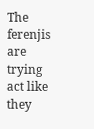The ferenjis are trying act like they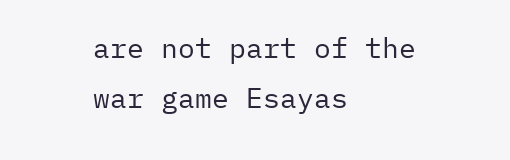are not part of the war game Esayas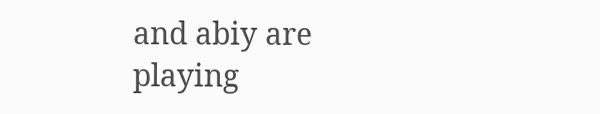and abiy are playing